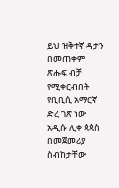ይህ ዝቅተኛ ዳታን በመጠቀም ጽሑፍ ብቻ የሚቀርብበት የቢቢሲ አማርኛ ድረ ገጽ ነው
አዲሱ ሊቀ ጳጳስ በመጀመሪያ ስብከታቸው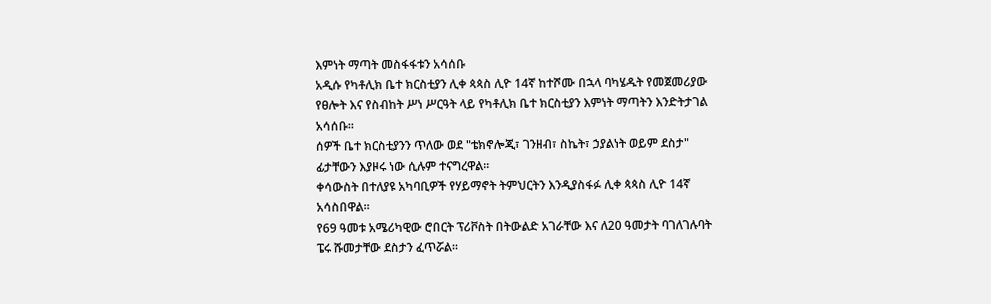እምነት ማጣት መስፋፋቱን አሳሰቡ
አዲሱ የካቶሊክ ቤተ ክርስቲያን ሊቀ ጳጳስ ሊዮ 14ኛ ከተሾሙ በኋላ ባካሄዱት የመጀመሪያው የፀሎት እና የስብከት ሥነ ሥርዓት ላይ የካቶሊክ ቤተ ክርስቲያን እምነት ማጣትን እንድትታገል አሳሰቡ።
ሰዎች ቤተ ክርስቲያንን ጥለው ወደ "ቴክኖሎጂ፣ ገንዘብ፣ ስኬት፣ ኃያልነት ወይም ደስታ" ፊታቸውን እያዞሩ ነው ሲሉም ተናግረዋል።
ቀሳውስት በተለያዩ አካባቢዎች የሃይማኖት ትምህርትን እንዲያስፋፉ ሊቀ ጳጳስ ሊዮ 14ኛ አሳስበዋል።
የ69 ዓመቱ አሜሪካዊው ሮበርት ፕሪቮስት በትውልድ አገራቸው እና ለ20 ዓመታት ባገለገሉባት ፔሩ ሹመታቸው ደስታን ፈጥሯል።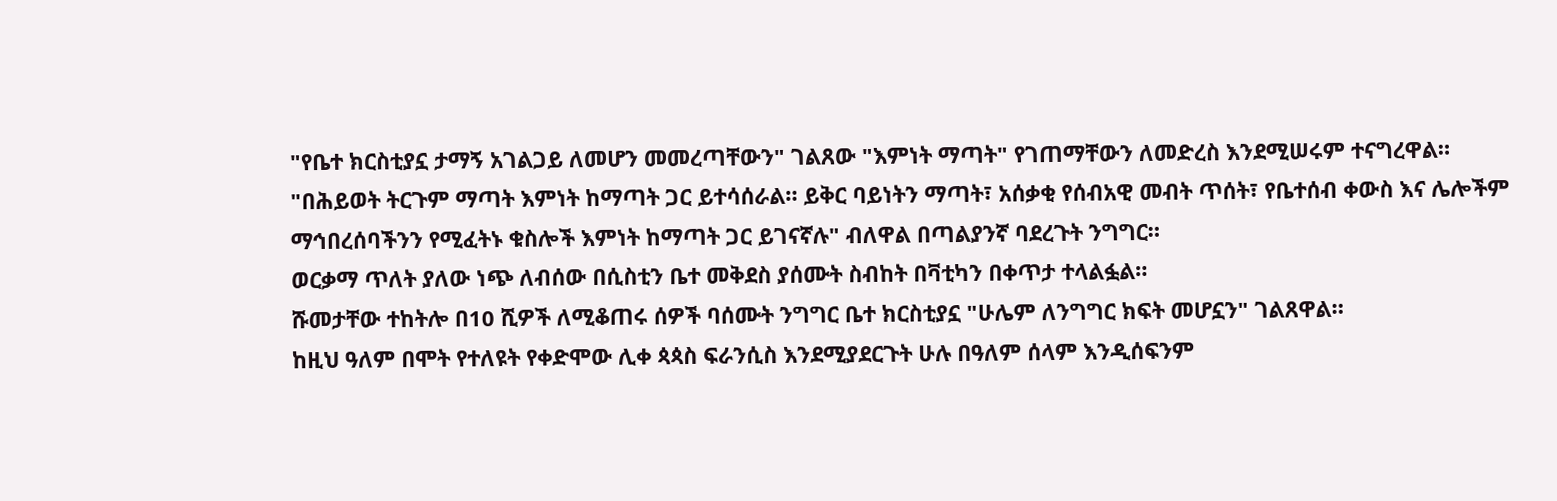"የቤተ ክርስቲያኗ ታማኝ አገልጋይ ለመሆን መመረጣቸውን" ገልጸው "እምነት ማጣት" የገጠማቸውን ለመድረስ እንደሚሠሩም ተናግረዋል።
"በሕይወት ትርጉም ማጣት እምነት ከማጣት ጋር ይተሳሰራል። ይቅር ባይነትን ማጣት፣ አሰቃቂ የሰብአዊ መብት ጥሰት፣ የቤተሰብ ቀውስ እና ሌሎችም ማኅበረሰባችንን የሚፈትኑ ቁስሎች እምነት ከማጣት ጋር ይገናኛሉ" ብለዋል በጣልያንኛ ባደረጉት ንግግር።
ወርቃማ ጥለት ያለው ነጭ ለብሰው በሲስቲን ቤተ መቅደስ ያሰሙት ስብከት በቫቲካን በቀጥታ ተላልፏል።
ሹመታቸው ተከትሎ በ10 ሺዎች ለሚቆጠሩ ሰዎች ባሰሙት ንግግር ቤተ ክርስቲያኗ "ሁሌም ለንግግር ክፍት መሆኗን" ገልጸዋል።
ከዚህ ዓለም በሞት የተለዩት የቀድሞው ሊቀ ጳጳስ ፍራንሲስ እንደሚያደርጉት ሁሉ በዓለም ሰላም እንዲሰፍንም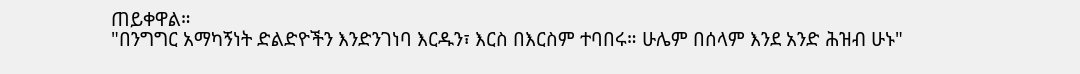ጠይቀዋል።
"በንግግር አማካኝነት ድልድዮችን እንድንገነባ እርዱን፣ እርስ በእርስም ተባበሩ። ሁሌም በሰላም እንደ አንድ ሕዝብ ሁኑ"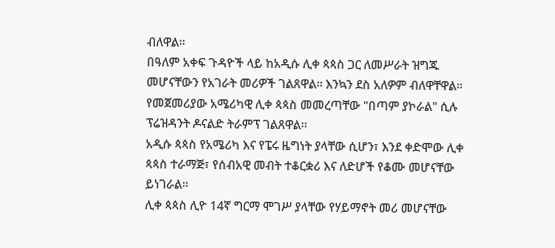ብለዋል።
በዓለም አቀፍ ጉዳዮች ላይ ከአዲሱ ሊቀ ጳጳስ ጋር ለመሥራት ዝግጁ መሆናቸውን የአገራት መሪዎች ገልጸዋል። እንኳን ደስ አለዎም ብለዋቸዋል።
የመጀመሪያው አሜሪካዊ ሊቀ ጳጳስ መመረጣቸው "በጣም ያኮራል" ሲሉ ፕሬዝዳንት ዶናልድ ትራምፕ ገልጸዋል።
አዲሱ ጳጳስ የአሜሪካ እና የፔሩ ዜግነት ያላቸው ሲሆን፣ እንደ ቀድሞው ሊቀ ጳጳስ ተራማጅ፣ የሰብአዊ መብት ተቆርቋሪ እና ለድሆች የቆሙ መሆናቸው ይነገራል።
ሊቀ ጳጳስ ሊዮ 14ኛ ግርማ ሞገሥ ያላቸው የሃይማኖት መሪ መሆናቸው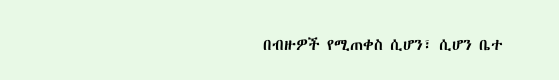በብዙዎች የሚጠቀስ ሲሆን፣ ሲሆን ቤተ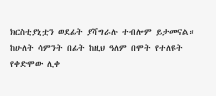ክርስቲያኒቷን ወደፊት ያሻግራሉ ተብሎም ይታመናል።
ከሁለት ሳምንት በፊት ከዚህ ዓለም በሞት የተለዩት የቀድሞው ሊቀ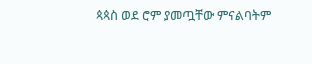ጳጳስ ወደ ሮም ያመጧቸው ምናልባትም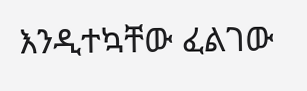እንዲተኳቸው ፈልገው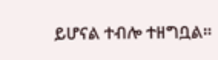ይሆናል ተብሎ ተዘግቧል።